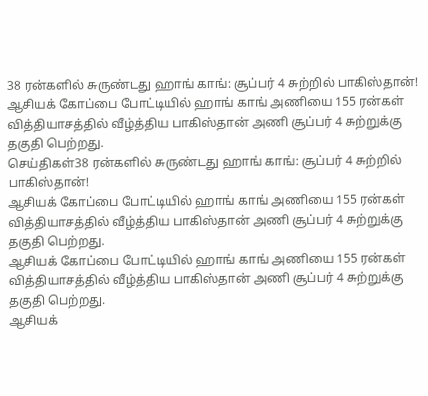38 ரன்களில் சுருண்டது ஹாங் காங்: சூப்பர் 4 சுற்றில் பாகிஸ்தான்!
ஆசியக் கோப்பை போட்டியில் ஹாங் காங் அணியை 155 ரன்கள் வித்தியாசத்தில் வீழ்த்திய பாகிஸ்தான் அணி சூப்பர் 4 சுற்றுக்கு தகுதி பெற்றது.
செய்திகள்38 ரன்களில் சுருண்டது ஹாங் காங்: சூப்பர் 4 சுற்றில் பாகிஸ்தான்!
ஆசியக் கோப்பை போட்டியில் ஹாங் காங் அணியை 155 ரன்கள் வித்தியாசத்தில் வீழ்த்திய பாகிஸ்தான் அணி சூப்பர் 4 சுற்றுக்கு தகுதி பெற்றது.
ஆசியக் கோப்பை போட்டியில் ஹாங் காங் அணியை 155 ரன்கள் வித்தியாசத்தில் வீழ்த்திய பாகிஸ்தான் அணி சூப்பர் 4 சுற்றுக்கு தகுதி பெற்றது.
ஆசியக்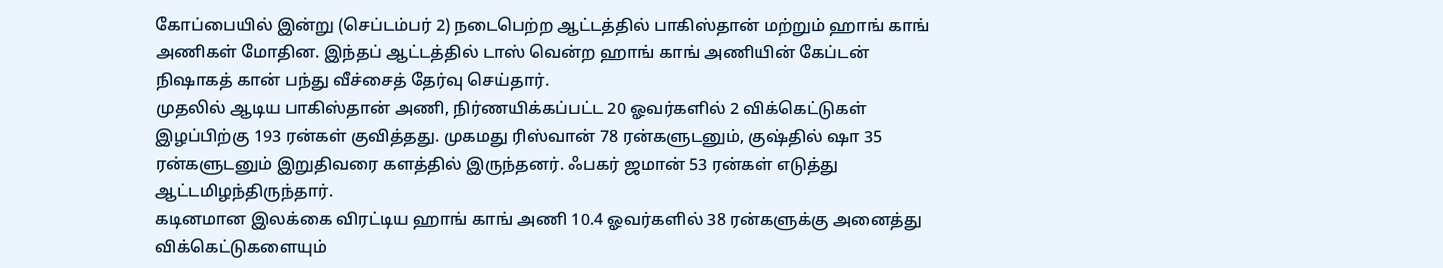கோப்பையில் இன்று (செப்டம்பர் 2) நடைபெற்ற ஆட்டத்தில் பாகிஸ்தான் மற்றும் ஹாங் காங் அணிகள் மோதின. இந்தப் ஆட்டத்தில் டாஸ் வென்ற ஹாங் காங் அணியின் கேப்டன் நிஷாகத் கான் பந்து வீச்சைத் தேர்வு செய்தார்.
முதலில் ஆடிய பாகிஸ்தான் அணி, நிர்ணயிக்கப்பட்ட 20 ஓவர்களில் 2 விக்கெட்டுகள் இழப்பிற்கு 193 ரன்கள் குவித்தது. முகமது ரிஸ்வான் 78 ரன்களுடனும், குஷ்தில் ஷா 35 ரன்களுடனும் இறுதிவரை களத்தில் இருந்தனர். ஃபகர் ஜமான் 53 ரன்கள் எடுத்து ஆட்டமிழந்திருந்தார்.
கடினமான இலக்கை விரட்டிய ஹாங் காங் அணி 10.4 ஓவர்களில் 38 ரன்களுக்கு அனைத்து விக்கெட்டுகளையும்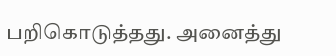பறிகொடுத்தது. அனைத்து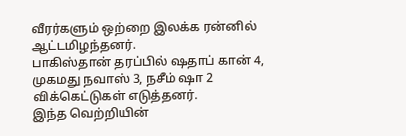வீரர்களும் ஒற்றை இலக்க ரன்னில் ஆட்டமிழந்தனர்.
பாகிஸ்தான் தரப்பில் ஷதாப் கான் 4, முகமது நவாஸ் 3, நசீம் ஷா 2 விக்கெட்டுகள் எடுத்தனர்.
இந்த வெற்றியின்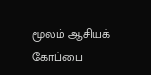மூலம் ஆசியக் கோப்பை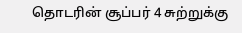தொடரின் சூப்பர் 4 சுற்றுக்கு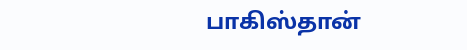பாகிஸ்தான்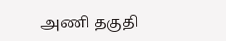அணி தகுதி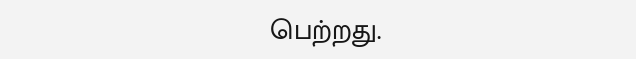பெற்றது.